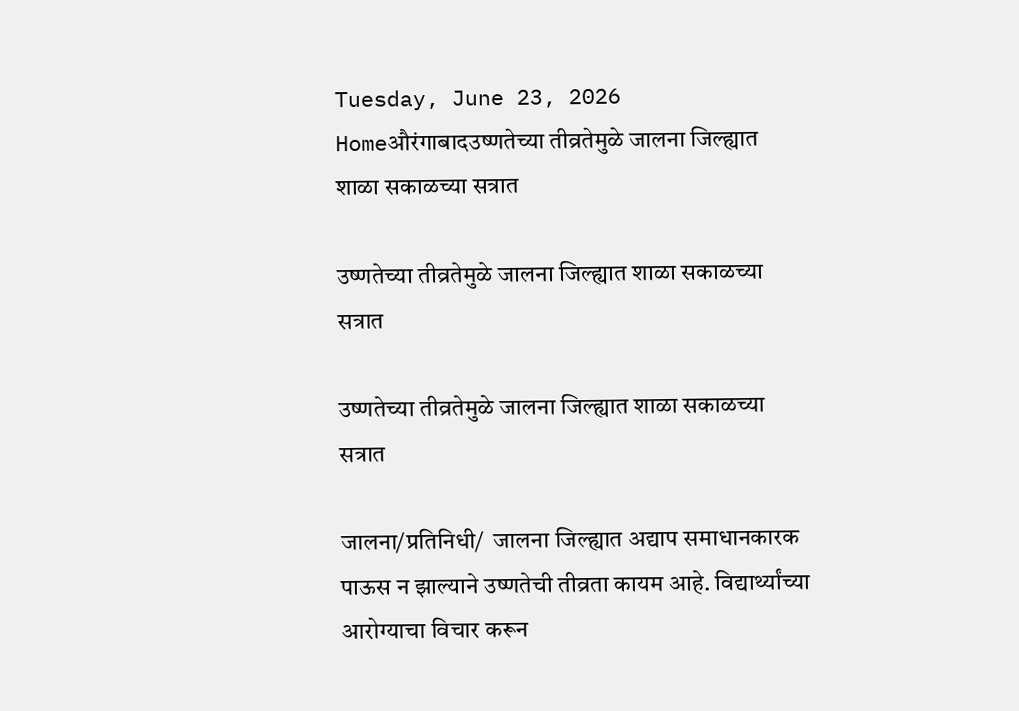Tuesday, June 23, 2026
Homeऔरंगाबादउष्णतेच्या तीव्रतेमुळे जालना जिल्ह्यात शाळा सकाळच्या सत्रात

उष्णतेच्या तीव्रतेमुळे जालना जिल्ह्यात शाळा सकाळच्या सत्रात

उष्णतेच्या तीव्रतेमुळे जालना जिल्ह्यात शाळा सकाळच्या सत्रात

जालना/प्रतिनिधी/  जालना जिल्ह्यात अद्याप समाधानकारक पाऊस न झाल्याने उष्णतेची तीव्रता कायम आहे. विद्यार्थ्यांच्या आरोग्याचा विचार करून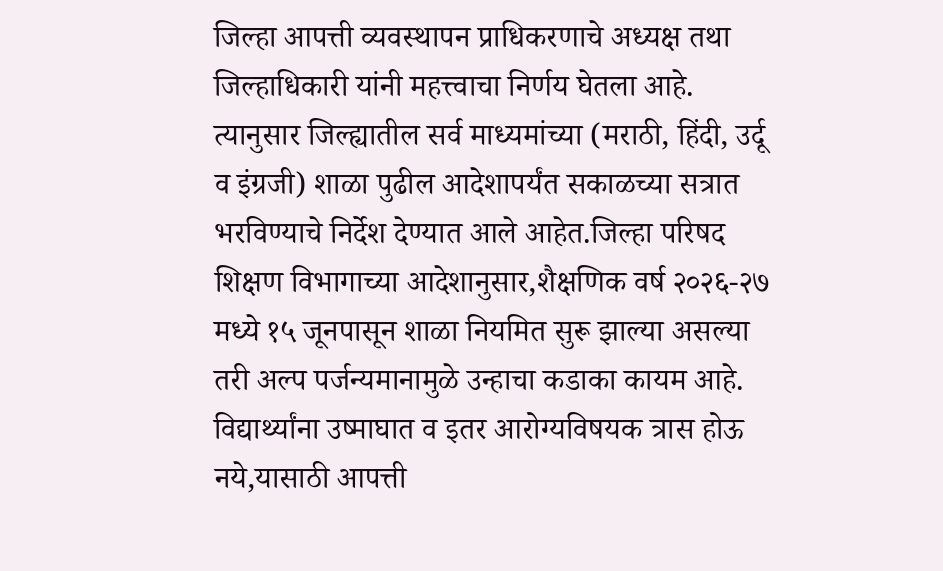जिल्हा आपत्ती व्यवस्थापन प्राधिकरणाचे अध्यक्ष तथा जिल्हाधिकारी यांनी महत्त्वाचा निर्णय घेतला आहे. त्यानुसार जिल्ह्यातील सर्व माध्यमांच्या (मराठी, हिंदी, उर्दू व इंग्रजी) शाळा पुढील आदेशापर्यंत सकाळच्या सत्रात भरविण्याचे निर्देश देण्यात आले आहेत.जिल्हा परिषद शिक्षण विभागाच्या आदेशानुसार,शैक्षणिक वर्ष २०२६-२७ मध्ये १५ जूनपासून शाळा नियमित सुरू झाल्या असल्या तरी अल्प पर्जन्यमानामुळे उन्हाचा कडाका कायम आहे. विद्यार्थ्यांना उष्माघात व इतर आरोग्यविषयक त्रास होऊ नये,यासाठी आपत्ती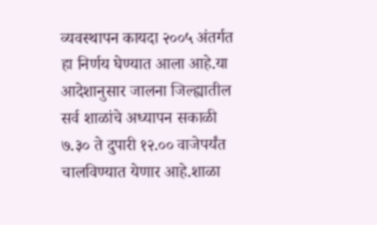व्यवस्थापन कायदा २००५ अंतर्गत हा निर्णय घेण्यात आला आहे.या आदेशानुसार जालना जिल्ह्यातील सर्व शाळांचे अध्यापन सकाळी ७.३० ते दुपारी १२.०० वाजेपर्यंत चालविण्यात येणार आहे.शाळा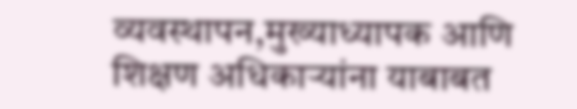व्यवस्थापन,मुख्याध्यापक आणि शिक्षण अधिकाऱ्यांना याबाबत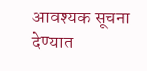आवश्यक सूचना देण्यात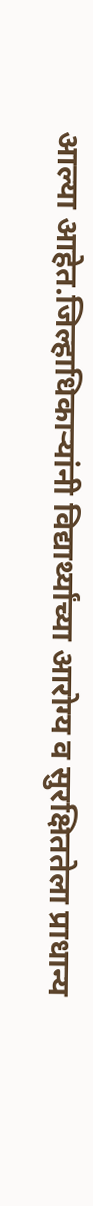आल्या आहेत.जिल्हाधिकाऱ्यांनी विद्यार्थ्यांच्या आरोग्य व सुरक्षिततेला प्राधान्य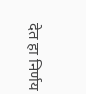देत हा निर्णय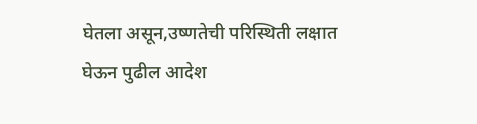घेतला असून,उष्णतेची परिस्थिती लक्षात घेऊन पुढील आदेश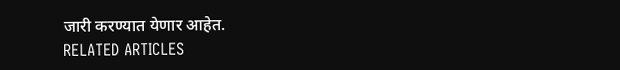जारी करण्यात येणार आहेत.
RELATED ARTICLES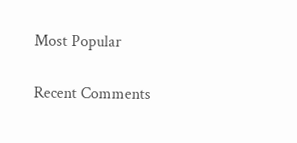Most Popular

Recent Comments